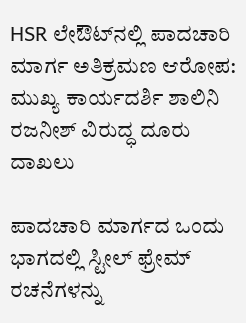HSR ಲೇಔಟ್‌ನಲ್ಲಿ ಪಾದಚಾರಿ ಮಾರ್ಗ ಅತಿಕ್ರಮಣ ಆರೋಪ: ಮುಖ್ಯ ಕಾರ್ಯದರ್ಶಿ ಶಾಲಿನಿ ರಜನೀಶ್ ವಿರುದ್ಧ ದೂರು ದಾಖಲು

ಪಾದಚಾರಿ ಮಾರ್ಗದ ಒಂದು ಭಾಗದಲ್ಲಿ ಸ್ಟೀಲ್ ಫ್ರೇಮ್ ರಚನೆಗಳನ್ನು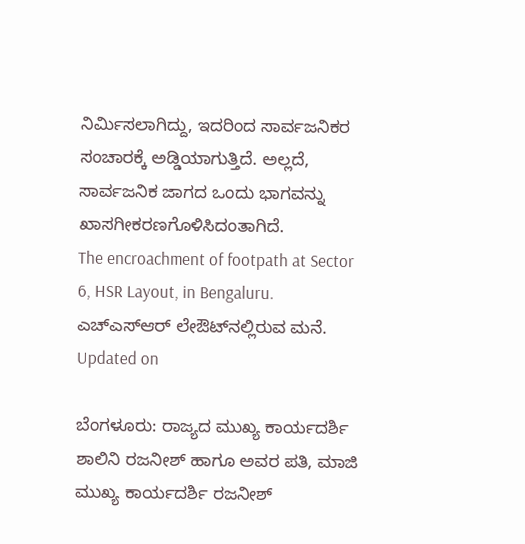ನಿರ್ಮಿಸಲಾಗಿದ್ದು, ಇದರಿಂದ ಸಾರ್ವಜನಿಕರ ಸಂಚಾರಕ್ಕೆ ಅಡ್ಡಿಯಾಗುತ್ತಿದೆ. ಅಲ್ಲದೆ, ಸಾರ್ವಜನಿಕ ಜಾಗದ ಒಂದು ಭಾಗವನ್ನು ಖಾಸಗೀಕರಣಗೊಳಿಸಿದಂತಾಗಿದೆ.
The encroachment of footpath at Sector 6, HSR Layout, in Bengaluru.
ಎಚ್‌ಎಸ್‌ಆರ್ ಲೇಔಟ್‌ನಲ್ಲಿರುವ ಮನೆ.
Updated on

ಬೆಂಗಳೂರು: ರಾಜ್ಯದ ಮುಖ್ಯ ಕಾರ್ಯದರ್ಶಿ ಶಾಲಿನಿ ರಜನೀಶ್ ಹಾಗೂ ಅವರ ಪತಿ, ಮಾಜಿ ಮುಖ್ಯ ಕಾರ್ಯದರ್ಶಿ ರಜನೀಶ್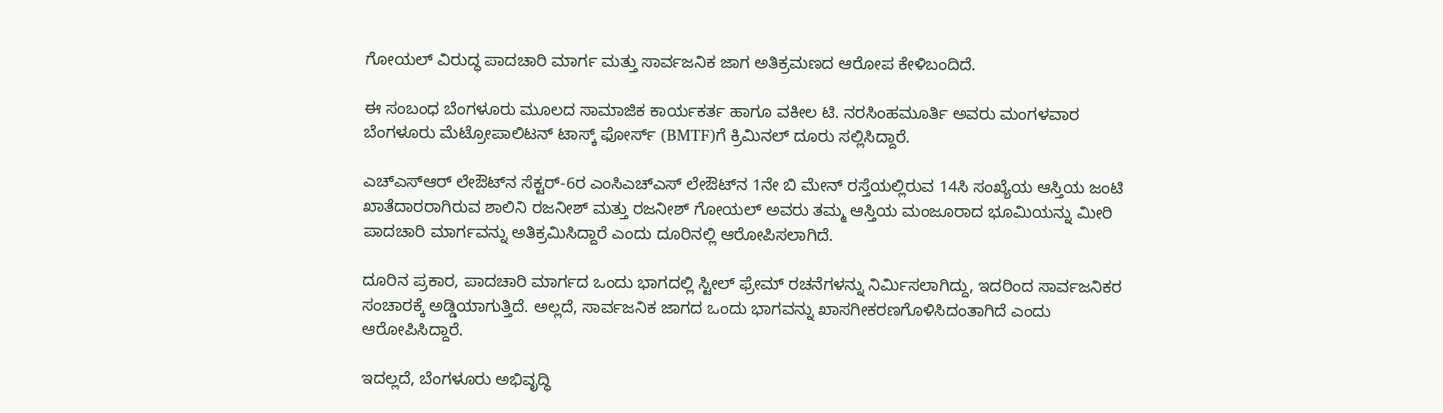ಗೋಯಲ್ ವಿರುದ್ಧ ಪಾದಚಾರಿ ಮಾರ್ಗ ಮತ್ತು ಸಾರ್ವಜನಿಕ ಜಾಗ ಅತಿಕ್ರಮಣದ ಆರೋಪ ಕೇಳಿಬಂದಿದೆ.

ಈ ಸಂಬಂಧ ಬೆಂಗಳೂರು ಮೂಲದ ಸಾಮಾಜಿಕ ಕಾರ್ಯಕರ್ತ ಹಾಗೂ ವಕೀಲ ಟಿ. ನರಸಿಂಹಮೂರ್ತಿ ಅವರು ಮಂಗಳವಾರ ಬೆಂಗಳೂರು ಮೆಟ್ರೋಪಾಲಿಟನ್ ಟಾಸ್ಕ್ ಫೋರ್ಸ್ (BMTF)ಗೆ ಕ್ರಿಮಿನಲ್ ದೂರು ಸಲ್ಲಿಸಿದ್ದಾರೆ.

ಎಚ್‌ಎಸ್‌ಆರ್ ಲೇಔಟ್‌ನ ಸೆಕ್ಟರ್-6ರ ಎಂಸಿಎಚ್‌ಎಸ್ ಲೇಔಟ್‌ನ 1ನೇ ಬಿ ಮೇನ್ ರಸ್ತೆಯಲ್ಲಿರುವ 14ಸಿ ಸಂಖ್ಯೆಯ ಆಸ್ತಿಯ ಜಂಟಿ ಖಾತೆದಾರರಾಗಿರುವ ಶಾಲಿನಿ ರಜನೀಶ್ ಮತ್ತು ರಜನೀಶ್ ಗೋಯಲ್ ಅವರು ತಮ್ಮ ಆಸ್ತಿಯ ಮಂಜೂರಾದ ಭೂಮಿಯನ್ನು ಮೀರಿ ಪಾದಚಾರಿ ಮಾರ್ಗವನ್ನು ಅತಿಕ್ರಮಿಸಿದ್ದಾರೆ ಎಂದು ದೂರಿನಲ್ಲಿ ಆರೋಪಿಸಲಾಗಿದೆ.

ದೂರಿನ ಪ್ರಕಾರ, ಪಾದಚಾರಿ ಮಾರ್ಗದ ಒಂದು ಭಾಗದಲ್ಲಿ ಸ್ಟೀಲ್ ಫ್ರೇಮ್ ರಚನೆಗಳನ್ನು ನಿರ್ಮಿಸಲಾಗಿದ್ದು, ಇದರಿಂದ ಸಾರ್ವಜನಿಕರ ಸಂಚಾರಕ್ಕೆ ಅಡ್ಡಿಯಾಗುತ್ತಿದೆ. ಅಲ್ಲದೆ, ಸಾರ್ವಜನಿಕ ಜಾಗದ ಒಂದು ಭಾಗವನ್ನು ಖಾಸಗೀಕರಣಗೊಳಿಸಿದಂತಾಗಿದೆ ಎಂದು ಆರೋಪಿಸಿದ್ದಾರೆ.

ಇದಲ್ಲದೆ, ಬೆಂಗಳೂರು ಅಭಿವೃದ್ಧಿ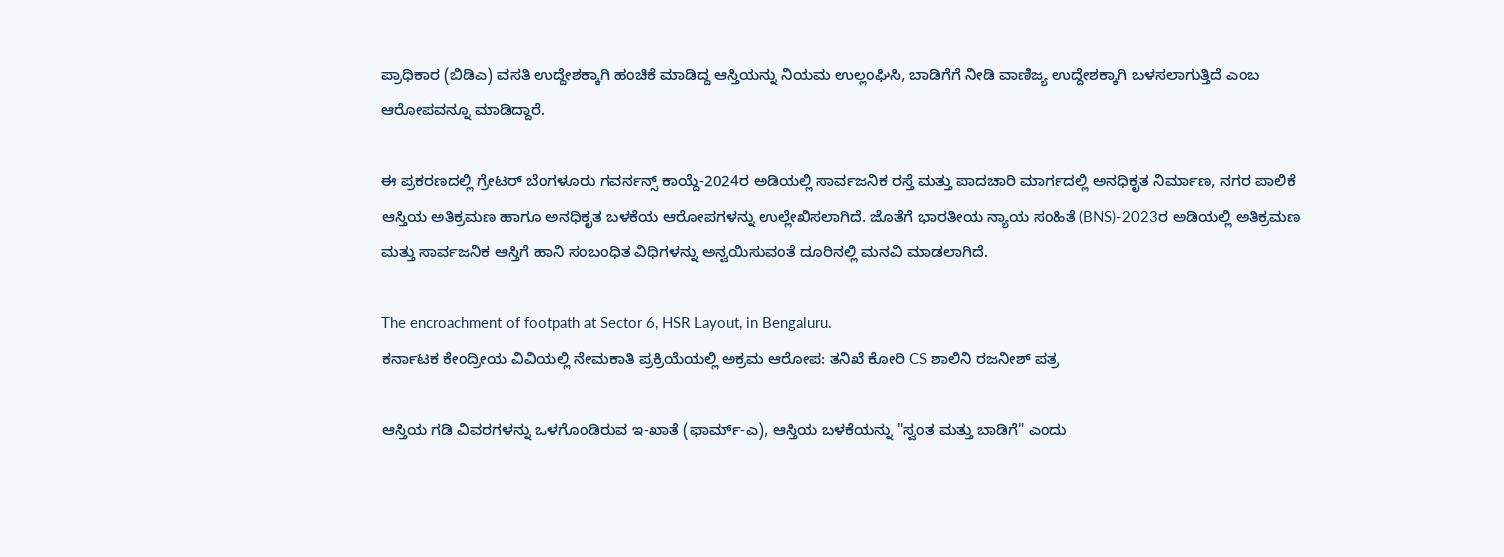ಪ್ರಾಧಿಕಾರ (ಬಿಡಿಎ) ವಸತಿ ಉದ್ದೇಶಕ್ಕಾಗಿ ಹಂಚಿಕೆ ಮಾಡಿದ್ದ ಆಸ್ತಿಯನ್ನು ನಿಯಮ ಉಲ್ಲಂಘಿಸಿ, ಬಾಡಿಗೆಗೆ ನೀಡಿ ವಾಣಿಜ್ಯ ಉದ್ದೇಶಕ್ಕಾಗಿ ಬಳಸಲಾಗುತ್ತಿದೆ ಎಂಬ ಆರೋಪವನ್ನೂ ಮಾಡಿದ್ದಾರೆ.

ಈ ಪ್ರಕರಣದಲ್ಲಿ ಗ್ರೇಟರ್ ಬೆಂಗಳೂರು ಗವರ್ನನ್ಸ್ ಕಾಯ್ದೆ-2024ರ ಅಡಿಯಲ್ಲಿ ಸಾರ್ವಜನಿಕ ರಸ್ತೆ ಮತ್ತು ಪಾದಚಾರಿ ಮಾರ್ಗದಲ್ಲಿ ಅನಧಿಕೃತ ನಿರ್ಮಾಣ, ನಗರ ಪಾಲಿಕೆ ಆಸ್ತಿಯ ಅತಿಕ್ರಮಣ ಹಾಗೂ ಅನಧಿಕೃತ ಬಳಕೆಯ ಆರೋಪಗಳನ್ನು ಉಲ್ಲೇಖಿಸಲಾಗಿದೆ. ಜೊತೆಗೆ ಭಾರತೀಯ ನ್ಯಾಯ ಸಂಹಿತೆ (BNS)-2023ರ ಅಡಿಯಲ್ಲಿ ಅತಿಕ್ರಮಣ ಮತ್ತು ಸಾರ್ವಜನಿಕ ಆಸ್ತಿಗೆ ಹಾನಿ ಸಂಬಂಧಿತ ವಿಧಿಗಳನ್ನು ಅನ್ವಯಿಸುವಂತೆ ದೂರಿನಲ್ಲಿ ಮನವಿ ಮಾಡಲಾಗಿದೆ.

The encroachment of footpath at Sector 6, HSR Layout, in Bengaluru.
ಕರ್ನಾಟಕ ಕೇಂದ್ರೀಯ ವಿವಿಯಲ್ಲಿ ನೇಮಕಾತಿ ಪ್ರಕ್ರಿಯೆಯಲ್ಲಿ ಅಕ್ರಮ ಆರೋಪ: ತನಿಖೆ ಕೋರಿ CS ಶಾಲಿನಿ ರಜನೀಶ್ ಪತ್ರ

ಆಸ್ತಿಯ ಗಡಿ ವಿವರಗಳನ್ನು ಒಳಗೊಂಡಿರುವ ಇ-ಖಾತೆ (ಫಾರ್ಮ್-ಎ), ಆಸ್ತಿಯ ಬಳಕೆಯನ್ನು "ಸ್ವಂತ ಮತ್ತು ಬಾಡಿಗೆ" ಎಂದು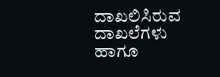ದಾಖಲಿಸಿರುವ ದಾಖಲೆಗಳು ಹಾಗೂ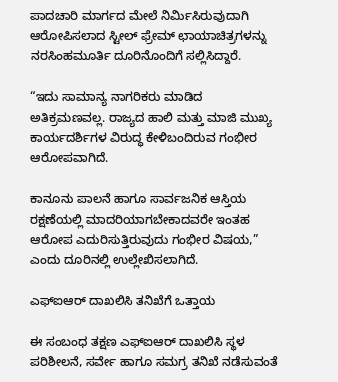ಪಾದಚಾರಿ ಮಾರ್ಗದ ಮೇಲೆ ನಿರ್ಮಿಸಿರುವುದಾಗಿ ಆರೋಪಿಸಲಾದ ಸ್ಟೀಲ್ ಫ್ರೇಮ್ ಛಾಯಾಚಿತ್ರಗಳನ್ನು ನರಸಿಂಹಮೂರ್ತಿ ದೂರಿನೊಂದಿಗೆ ಸಲ್ಲಿಸಿದ್ದಾರೆ.

“ಇದು ಸಾಮಾನ್ಯ ನಾಗರಿಕರು ಮಾಡಿದ ಅತಿಕ್ರಮಣವಲ್ಲ. ರಾಜ್ಯದ ಹಾಲಿ ಮತ್ತು ಮಾಜಿ ಮುಖ್ಯ ಕಾರ್ಯದರ್ಶಿಗಳ ವಿರುದ್ಧ ಕೇಳಿಬಂದಿರುವ ಗಂಭೀರ ಆರೋಪವಾಗಿದೆ.

ಕಾನೂನು ಪಾಲನೆ ಹಾಗೂ ಸಾರ್ವಜನಿಕ ಆಸ್ತಿಯ ರಕ್ಷಣೆಯಲ್ಲಿ ಮಾದರಿಯಾಗಬೇಕಾದವರೇ ಇಂತಹ ಆರೋಪ ಎದುರಿಸುತ್ತಿರುವುದು ಗಂಭೀರ ವಿಷಯ,” ಎಂದು ದೂರಿನಲ್ಲಿ ಉಲ್ಲೇಖಿಸಲಾಗಿದೆ.

ಎಫ್‌ಐಆರ್ ದಾಖಲಿಸಿ ತನಿಖೆಗೆ ಒತ್ತಾಯ

ಈ ಸಂಬಂಧ ತಕ್ಷಣ ಎಫ್‌ಐಆರ್ ದಾಖಲಿಸಿ ಸ್ಥಳ ಪರಿಶೀಲನೆ, ಸರ್ವೇ ಹಾಗೂ ಸಮಗ್ರ ತನಿಖೆ ನಡೆಸುವಂತೆ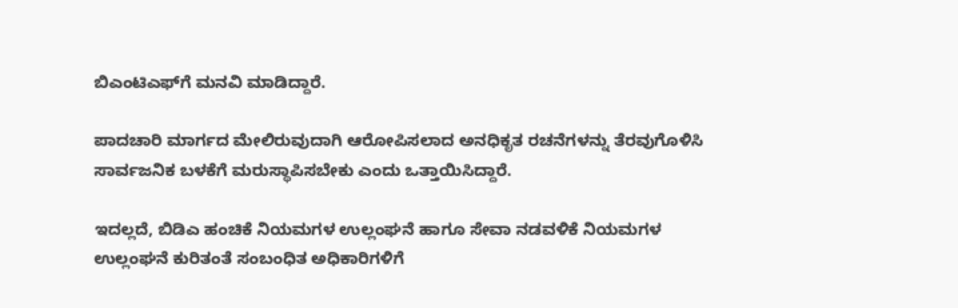ಬಿಎಂಟಿಎಫ್‌ಗೆ ಮನವಿ ಮಾಡಿದ್ದಾರೆ.

ಪಾದಚಾರಿ ಮಾರ್ಗದ ಮೇಲಿರುವುದಾಗಿ ಆರೋಪಿಸಲಾದ ಅನಧಿಕೃತ ರಚನೆಗಳನ್ನು ತೆರವುಗೊಳಿಸಿ ಸಾರ್ವಜನಿಕ ಬಳಕೆಗೆ ಮರುಸ್ಥಾಪಿಸಬೇಕು ಎಂದು ಒತ್ತಾಯಿಸಿದ್ದಾರೆ.

ಇದಲ್ಲದೆ, ಬಿಡಿಎ ಹಂಚಿಕೆ ನಿಯಮಗಳ ಉಲ್ಲಂಘನೆ ಹಾಗೂ ಸೇವಾ ನಡವಳಿಕೆ ನಿಯಮಗಳ ಉಲ್ಲಂಘನೆ ಕುರಿತಂತೆ ಸಂಬಂಧಿತ ಅಧಿಕಾರಿಗಳಿಗೆ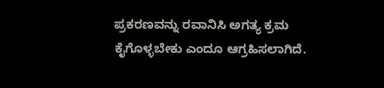ಪ್ರಕರಣವನ್ನು ರವಾನಿಸಿ ಅಗತ್ಯ ಕ್ರಮ ಕೈಗೊಳ್ಳಬೇಕು ಎಂದೂ ಆಗ್ರಹಿಸಲಾಗಿದೆ.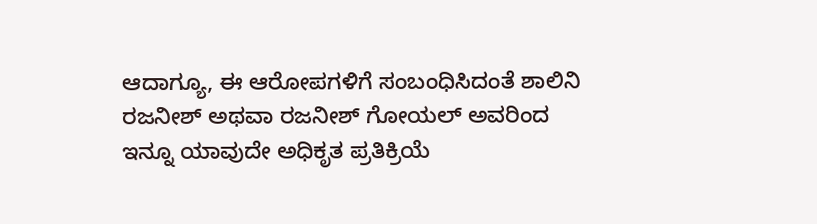ಆದಾಗ್ಯೂ, ಈ ಆರೋಪಗಳಿಗೆ ಸಂಬಂಧಿಸಿದಂತೆ ಶಾಲಿನಿ ರಜನೀಶ್ ಅಥವಾ ರಜನೀಶ್ ಗೋಯಲ್ ಅವರಿಂದ ಇನ್ನೂ ಯಾವುದೇ ಅಧಿಕೃತ ಪ್ರತಿಕ್ರಿಯೆ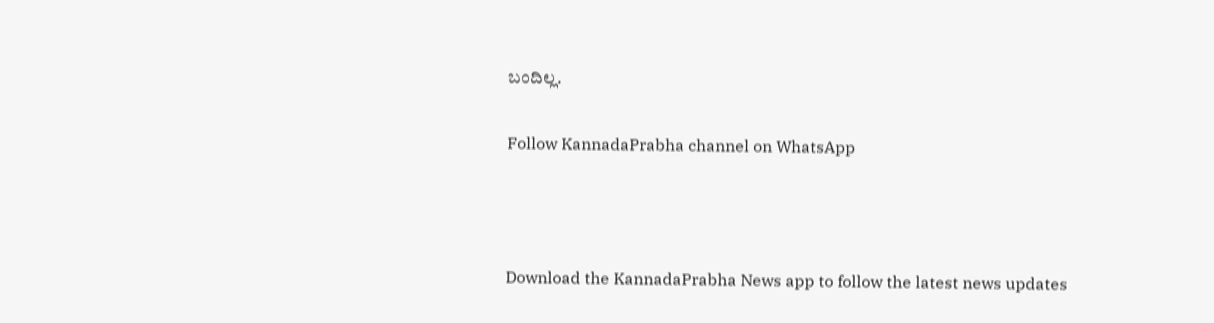ಬಂದಿಲ್ಲ.

Follow KannadaPrabha channel on WhatsApp



Download the KannadaPrabha News app to follow the latest news updates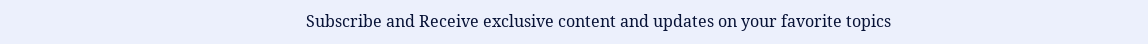Subscribe and Receive exclusive content and updates on your favorite topics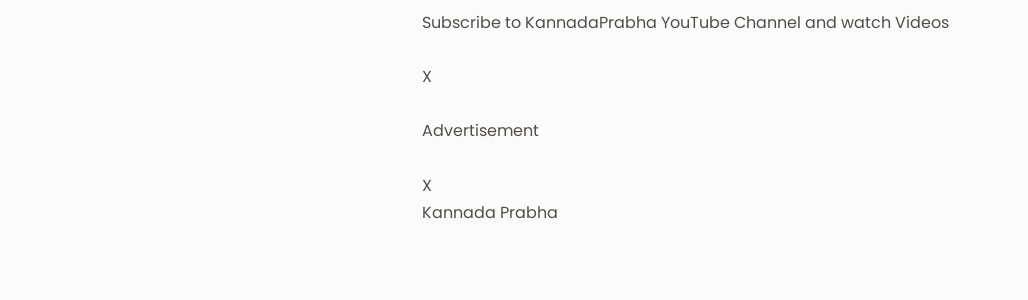Subscribe to KannadaPrabha YouTube Channel and watch Videos

X

Advertisement

X
Kannada Prabha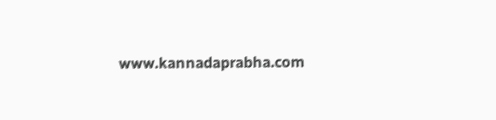www.kannadaprabha.com